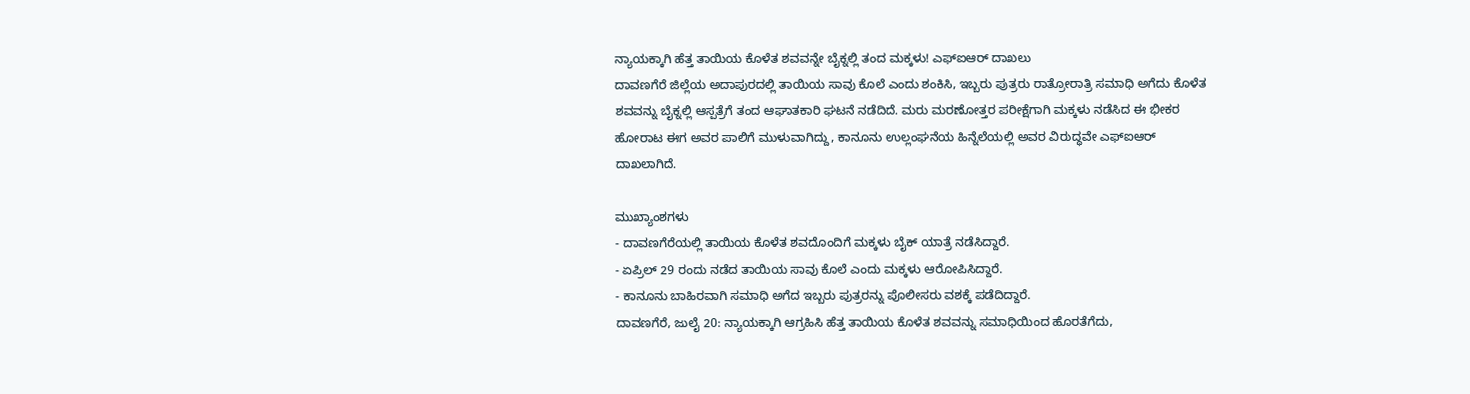ನ್ಯಾಯಕ್ಕಾಗಿ ಹೆತ್ತ ತಾಯಿಯ ಕೊಳೆತ ಶವವನ್ನೇ ಬೈಕ್ನಲ್ಲಿ ತಂದ ಮಕ್ಕಳು! ಎಫ್ಐಆರ್ ದಾಖಲು
ದಾವಣಗೆರೆ ಜಿಲ್ಲೆಯ ಅದಾಪುರದಲ್ಲಿ ತಾಯಿಯ ಸಾವು ಕೊಲೆ ಎಂದು ಶಂಕಿಸಿ, ಇಬ್ಬರು ಪುತ್ರರು ರಾತ್ರೋರಾತ್ರಿ ಸಮಾಧಿ ಅಗೆದು ಕೊಳೆತ ಶವವನ್ನು ಬೈಕ್ನಲ್ಲಿ ಆಸ್ಪತ್ರೆಗೆ ತಂದ ಆಘಾತಕಾರಿ ಘಟನೆ ನಡೆದಿದೆ. ಮರು ಮರಣೋತ್ತರ ಪರೀಕ್ಷೆಗಾಗಿ ಮಕ್ಕಳು ನಡೆಸಿದ ಈ ಭೀಕರ ಹೋರಾಟ ಈಗ ಅವರ ಪಾಲಿಗೆ ಮುಳುವಾಗಿದ್ದು, ಕಾನೂನು ಉಲ್ಲಂಘನೆಯ ಹಿನ್ನೆಲೆಯಲ್ಲಿ ಅವರ ವಿರುದ್ಧವೇ ಎಫ್ಐಆರ್ ದಾಖಲಾಗಿದೆ.

ಮುಖ್ಯಾಂಶಗಳು
- ದಾವಣಗೆರೆಯಲ್ಲಿ ತಾಯಿಯ ಕೊಳೆತ ಶವದೊಂದಿಗೆ ಮಕ್ಕಳು ಬೈಕ್ ಯಾತ್ರೆ ನಡೆಸಿದ್ದಾರೆ.
- ಏಪ್ರಿಲ್ 29 ರಂದು ನಡೆದ ತಾಯಿಯ ಸಾವು ಕೊಲೆ ಎಂದು ಮಕ್ಕಳು ಆರೋಪಿಸಿದ್ದಾರೆ.
- ಕಾನೂನು ಬಾಹಿರವಾಗಿ ಸಮಾಧಿ ಅಗೆದ ಇಬ್ಬರು ಪುತ್ರರನ್ನು ಪೊಲೀಸರು ವಶಕ್ಕೆ ಪಡೆದಿದ್ದಾರೆ.
ದಾವಣಗೆರೆ, ಜುಲೈ 20: ನ್ಯಾಯಕ್ಕಾಗಿ ಆಗ್ರಹಿಸಿ ಹೆತ್ತ ತಾಯಿಯ ಕೊಳೆತ ಶವವನ್ನು ಸಮಾಧಿಯಿಂದ ಹೊರತೆಗೆದು,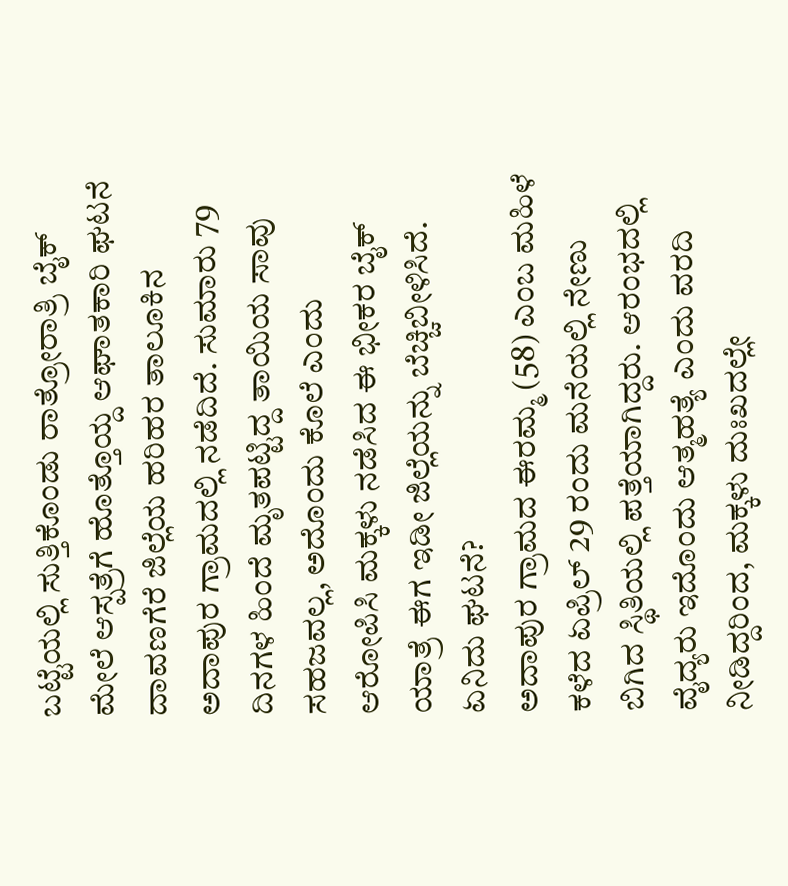ಬಟ್ಟೆಯಲ್ಲಿ ಸುತ್ತಿಕೊಂಡು ರಾತ್ರೋರಾತ್ರಿ ಬೈಕ್ ಮೇಲೆ ಆಸ್ಪತ್ರೆಗೆ ಹೊತ್ತೊಯ್ದ ಆಘಾತಕಾರಿ ಘಟನೆ ದಾವಣಗೆರೆ ಜಿಲ್ಲೆಯ ಹರಿಹರ ತಾಲೂಕಿನ ಅದಾಪುರ ಗ್ರಾಮದಲ್ಲಿ ನಡೆದಿದೆ. ಸುಮಾರು 79 ದಿನಗಳ ಹಿಂದೆ ಮೃತಪಟ್ಟಿದ್ದ ತಾಯಿಯ ಸಾವು ಸಹಜವಲ್ಲ, ಅದೊಂದು ಕೊಲೆ ಎಂದು ಆರೋಪಿಸಿ ಮಕ್ಕಳು ನಡೆಸಿದ ಈ ಭೀಕರ ಬೈಕ್ ಯಾತ್ರೆ ಈಗ ಇಡೀ ಜಿಲ್ಲೆಯನ್ನು ಬೆಚ್ಚಿಬೀಳಿಸಿದೆ.
ಏನಿದು ಘಟನೆ?
ಅದಾಪುರ ಗ್ರಾಮದ ಈರಮ್ಮ (58) ಎಂಬ ಮಹಿಳೆ ಕಳೆದ ಏಪ್ರಿಲ್ 29 ರಂದು ಮನೆಯಲ್ಲಿ ನೇಣು ಬಿಗಿದ ಸ್ಥಿತಿಯಲ್ಲಿ ಪತ್ತೆಯಾಗಿದ್ದರು. ಆರಂಭದಲ್ಲಿ ವೈದ್ಯರು ಇದೊಂದು ಆತ್ಮಹತ್ಯೆ ಎಂದು ವರದಿ ನೀಡಿದ್ದರಿಂದ, ಮಕ್ಕಳು ದುಃಖದಲ್ಲೇ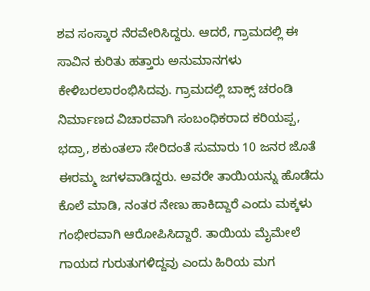ಶವ ಸಂಸ್ಕಾರ ನೆರವೇರಿಸಿದ್ದರು. ಆದರೆ, ಗ್ರಾಮದಲ್ಲಿ ಈ ಸಾವಿನ ಕುರಿತು ಹತ್ತಾರು ಅನುಮಾನಗಳು ಕೇಳಿಬರಲಾರಂಭಿಸಿದವು. ಗ್ರಾಮದಲ್ಲಿ ಬಾಕ್ಸ್ ಚರಂಡಿ ನಿರ್ಮಾಣದ ವಿಚಾರವಾಗಿ ಸಂಬಂಧಿಕರಾದ ಕರಿಯಪ್ಪ, ಭದ್ರಾ, ಶಕುಂತಲಾ ಸೇರಿದಂತೆ ಸುಮಾರು 10 ಜನರ ಜೊತೆ ಈರಮ್ಮ ಜಗಳವಾಡಿದ್ದರು. ಅವರೇ ತಾಯಿಯನ್ನು ಹೊಡೆದು ಕೊಲೆ ಮಾಡಿ, ನಂತರ ನೇಣು ಹಾಕಿದ್ದಾರೆ ಎಂದು ಮಕ್ಕಳು ಗಂಭೀರವಾಗಿ ಆರೋಪಿಸಿದ್ದಾರೆ. ತಾಯಿಯ ಮೈಮೇಲೆ ಗಾಯದ ಗುರುತುಗಳಿದ್ದವು ಎಂದು ಹಿರಿಯ ಮಗ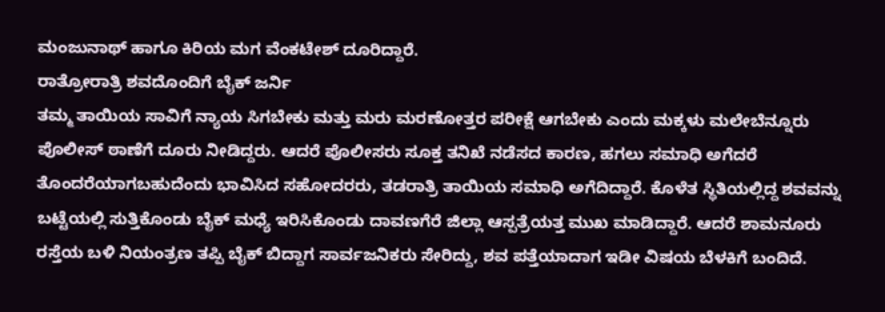ಮಂಜುನಾಥ್ ಹಾಗೂ ಕಿರಿಯ ಮಗ ವೆಂಕಟೇಶ್ ದೂರಿದ್ದಾರೆ.
ರಾತ್ರೋರಾತ್ರಿ ಶವದೊಂದಿಗೆ ಬೈಕ್ ಜರ್ನಿ
ತಮ್ಮ ತಾಯಿಯ ಸಾವಿಗೆ ನ್ಯಾಯ ಸಿಗಬೇಕು ಮತ್ತು ಮರು ಮರಣೋತ್ತರ ಪರೀಕ್ಷೆ ಆಗಬೇಕು ಎಂದು ಮಕ್ಕಳು ಮಲೇಬೆನ್ನೂರು ಪೊಲೀಸ್ ಠಾಣೆಗೆ ದೂರು ನೀಡಿದ್ದರು. ಆದರೆ ಪೊಲೀಸರು ಸೂಕ್ತ ತನಿಖೆ ನಡೆಸದ ಕಾರಣ, ಹಗಲು ಸಮಾಧಿ ಅಗೆದರೆ ತೊಂದರೆಯಾಗಬಹುದೆಂದು ಭಾವಿಸಿದ ಸಹೋದರರು, ತಡರಾತ್ರಿ ತಾಯಿಯ ಸಮಾಧಿ ಅಗೆದಿದ್ದಾರೆ. ಕೊಳೆತ ಸ್ಥಿತಿಯಲ್ಲಿದ್ದ ಶವವನ್ನು ಬಟ್ಟೆಯಲ್ಲಿ ಸುತ್ತಿಕೊಂಡು ಬೈಕ್ ಮಧ್ಯೆ ಇರಿಸಿಕೊಂಡು ದಾವಣಗೆರೆ ಜಿಲ್ಲಾ ಆಸ್ಪತ್ರೆಯತ್ತ ಮುಖ ಮಾಡಿದ್ದಾರೆ. ಆದರೆ ಶಾಮನೂರು ರಸ್ತೆಯ ಬಳಿ ನಿಯಂತ್ರಣ ತಪ್ಪಿ ಬೈಕ್ ಬಿದ್ದಾಗ ಸಾರ್ವಜನಿಕರು ಸೇರಿದ್ದು, ಶವ ಪತ್ತೆಯಾದಾಗ ಇಡೀ ವಿಷಯ ಬೆಳಕಿಗೆ ಬಂದಿದೆ.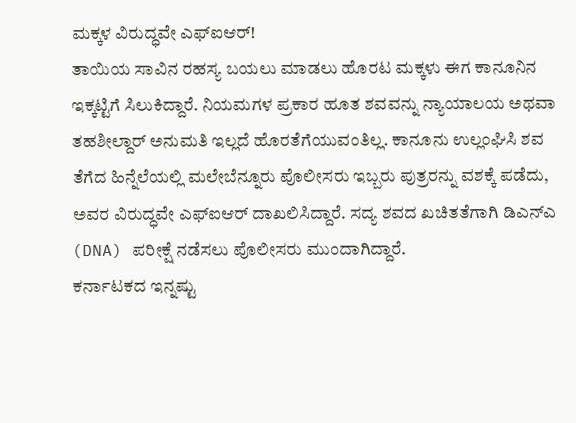ಮಕ್ಕಳ ವಿರುದ್ಧವೇ ಎಫ್ಐಆರ್!
ತಾಯಿಯ ಸಾವಿನ ರಹಸ್ಯ ಬಯಲು ಮಾಡಲು ಹೊರಟ ಮಕ್ಕಳು ಈಗ ಕಾನೂನಿನ ಇಕ್ಕಟ್ಟಿಗೆ ಸಿಲುಕಿದ್ದಾರೆ. ನಿಯಮಗಳ ಪ್ರಕಾರ ಹೂತ ಶವವನ್ನು ನ್ಯಾಯಾಲಯ ಅಥವಾ ತಹಶೀಲ್ದಾರ್ ಅನುಮತಿ ಇಲ್ಲದೆ ಹೊರತೆಗೆಯುವಂತಿಲ್ಲ. ಕಾನೂನು ಉಲ್ಲಂಘಿಸಿ ಶವ ತೆಗೆದ ಹಿನ್ನೆಲೆಯಲ್ಲಿ ಮಲೇಬೆನ್ನೂರು ಪೊಲೀಸರು ಇಬ್ಬರು ಪುತ್ರರನ್ನು ವಶಕ್ಕೆ ಪಡೆದು, ಅವರ ವಿರುದ್ಧವೇ ಎಫ್ಐಆರ್ ದಾಖಲಿಸಿದ್ದಾರೆ. ಸದ್ಯ ಶವದ ಖಚಿತತೆಗಾಗಿ ಡಿಎನ್ಎ (DNA) ಪರೀಕ್ಷೆ ನಡೆಸಲು ಪೊಲೀಸರು ಮುಂದಾಗಿದ್ದಾರೆ.
ಕರ್ನಾಟಕದ ಇನ್ನಷ್ಟು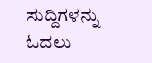ಸುದ್ದಿಗಳನ್ನು ಓದಲು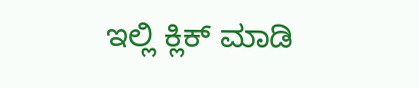ಇಲ್ಲಿ ಕ್ಲಿಕ್ ಮಾಡಿ